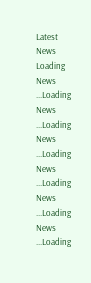Latest News
Loading News ...Loading News ...Loading News ...Loading News ...Loading News ...Loading News ...Loading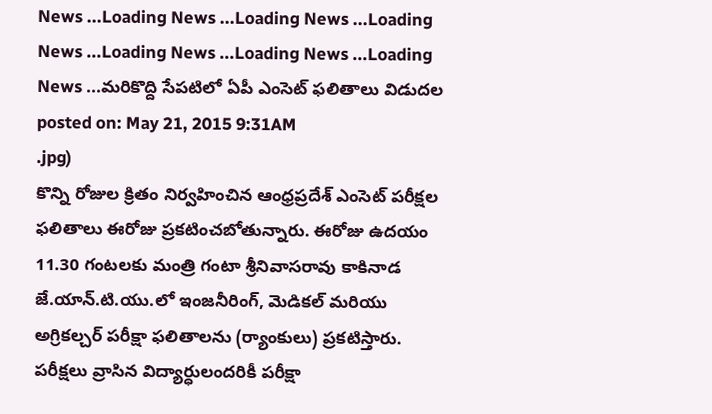News ...Loading News ...Loading News ...Loading News ...Loading News ...Loading News ...Loading News ...మరికొద్ది సేపటిలో ఏపీ ఎంసెట్ ఫలితాలు విడుదల
posted on: May 21, 2015 9:31AM
.jpg)
కొన్ని రోజుల క్రితం నిర్వహించిన ఆంధ్రప్రదేశ్ ఎంసెట్ పరీక్షల ఫలితాలు ఈరోజు ప్రకటించబోతున్నారు. ఈరోజు ఉదయం 11.30 గంటలకు మంత్రి గంటా శ్రీనివాసరావు కాకినాడ జే.యాన్.టి.యు.లో ఇంజనీరింగ్, మెడికల్ మరియు అగ్రికల్చర్ పరీక్షా ఫలితాలను (ర్యాంకులు) ప్రకటిస్తారు. పరీక్షలు వ్రాసిన విద్యార్ధులందరికీ పరీక్షా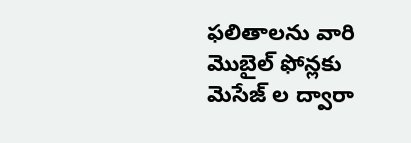ఫలితాలను వారి మొబైల్ ఫోన్లకు మెసేజ్ ల ద్వారా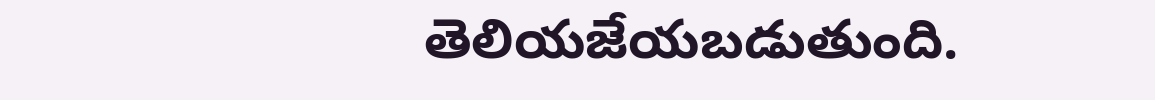తెలియజేయబడుతుంది.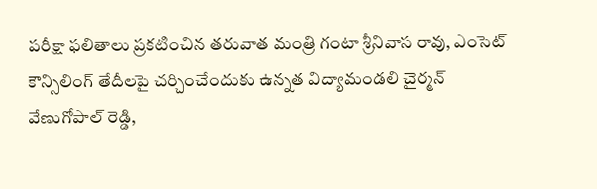పరీక్షా ఫలితాలు ప్రకటించిన తరువాత మంత్రి గంటా శ్రీనివాస రావు, ఎంసెట్ కౌన్సిలింగ్ తేదీలపై చర్చించేందుకు ఉన్నత విద్యామండలి చైర్మన్ వేణుగోపాల్ రెడ్డి,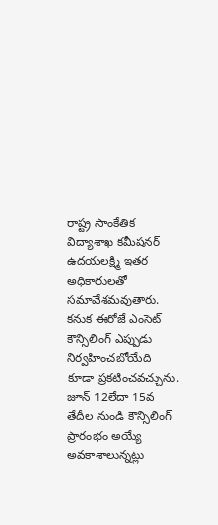రాష్ట్ర సాంకేతిక విద్యాశాఖ కమీషనర్ ఉదయలక్ష్మి ఇతర అధికారులతో సమావేశమవుతారు. కనుక ఈరోజే ఎంసెట్ కౌన్సిలింగ్ ఎప్పుడు నిర్వహించబోయేది కూడా ప్రకటించవచ్చును. జూన్ 12లేదా 15వ తేదీల నుండి కౌన్సిలింగ్ ప్రారంభం అయ్యే అవకాశాలున్నట్లు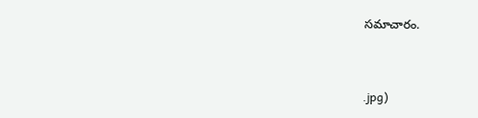సమాచారం.


.jpg)